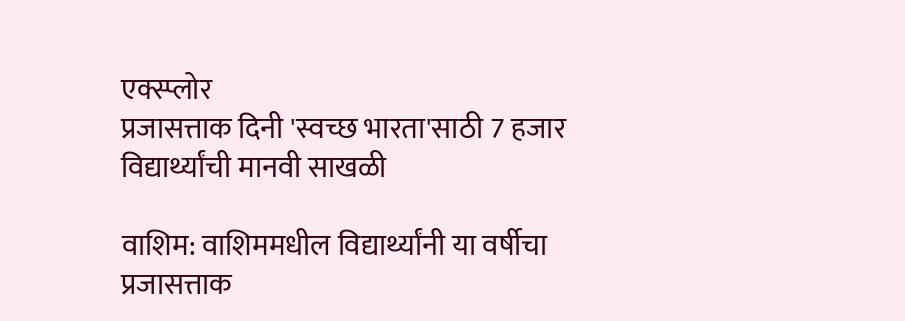एक्स्प्लोर
प्रजासत्ताक दिनी 'स्वच्छ भारता'साठी 7 हजार विद्यार्थ्यांची मानवी साखळी

वाशिम: वाशिममधील विद्यार्थ्यांनी या वर्षीचा प्रजासत्ताक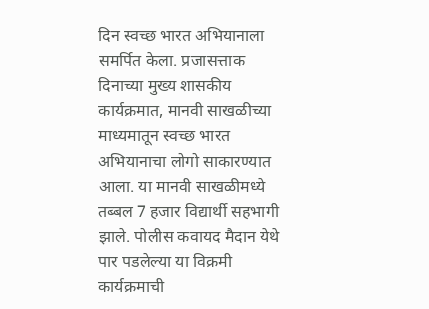दिन स्वच्छ भारत अभियानाला समर्पित केला. प्रजासत्ताक दिनाच्या मुख्य शासकीय कार्यक्रमात, मानवी साखळीच्या माध्यमातून स्वच्छ भारत अभियानाचा लोगो साकारण्यात आला. या मानवी साखळीमध्ये तब्बल 7 हजार विद्यार्थी सहभागी झाले. पोलीस कवायद मैदान येथे पार पडलेल्या या विक्रमी कार्यक्रमाची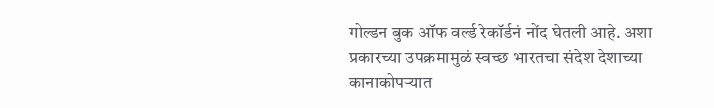गोल्डन बुक ऑफ वर्ल्ड रेकॉर्डनं नोंद घेतली आहे. अशा प्रकारच्या उपक्रमामुळं स्वच्छ भारतचा संदेश देशाच्या कानाकोपऱ्यात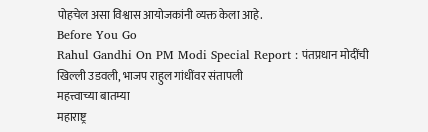पोहचेल असा विश्वास आयोजकांनी व्यक्त केला आहे.
Before You Go
Rahul Gandhi On PM Modi Special Report : पंतप्रधान मोदींची खिल्ली उडवली, भाजप राहुल गांधींवर संतापली
महत्त्वाच्या बातम्या
महाराष्ट्र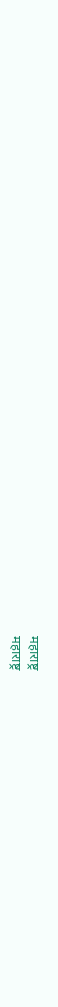महाराष्ट्र
महाराष्ट्र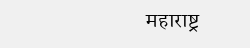महाराष्ट्र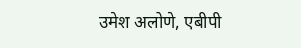उमेश अलोणे, एबीपी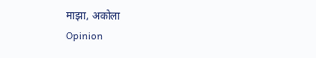माझा, अकोला
Opinion